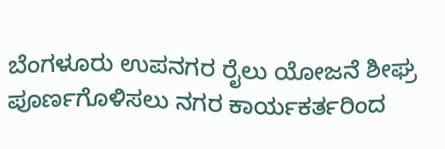ಬೆಂಗಳೂರು ಉಪನಗರ ರೈಲು ಯೋಜನೆ ಶೀಘ್ರ ಪೂರ್ಣಗೊಳಿಸಲು ನಗರ ಕಾರ್ಯಕರ್ತರಿಂದ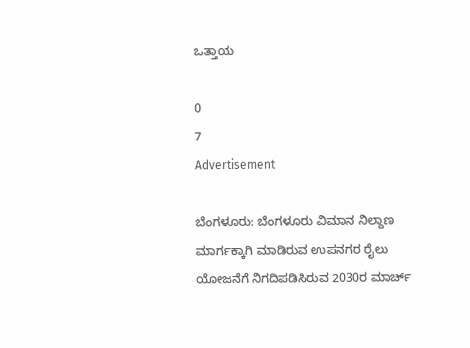ಒತ್ತಾಯ

0
7
Advertisement

ಬೆಂಗಳೂರು: ಬೆಂಗಳೂರು ವಿಮಾನ ನಿಲ್ದಾಣ ಮಾರ್ಗಕ್ಕಾಗಿ ಮಾಡಿರುವ ಉಪನಗರ ರೈಲು ಯೋಜನೆಗೆ ನಿಗದಿಪಡಿಸಿರುವ 2030ರ ಮಾರ್ಚ್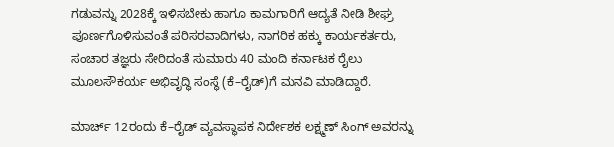ಗಡುವನ್ನು 2028ಕ್ಕೆ ಇಳಿಸಬೇಕು ಹಾಗೂ ಕಾಮಗಾರಿಗೆ ಆದ್ಯತೆ ನೀಡಿ ಶೀಘ್ರ ಪೂರ್ಣಗೊಳಿಸುವಂತೆ ಪರಿಸರವಾದಿಗಳು, ನಾಗರಿಕ ಹಕ್ಕು ಕಾರ್ಯಕರ್ತರು, ಸಂಚಾರ ತಜ್ಞರು ಸೇರಿದಂತೆ ಸುಮಾರು 40 ಮಂದಿ ಕರ್ನಾಟಕ ರೈಲು ಮೂಲಸೌಕರ್ಯ ಅಭಿವೃದ್ಧಿ ಸಂಸ್ಥೆ (ಕೆ–ರೈಡ್)ಗೆ ಮನವಿ ಮಾಡಿದ್ದಾರೆ.

ಮಾರ್ಚ್ 12ರಂದು ಕೆ–ರೈಡ್ ವ್ಯವಸ್ಥಾಪಕ ನಿರ್ದೇಶಕ ಲಕ್ಷ್ಮಣ್ ಸಿಂಗ್ ಅವರನ್ನು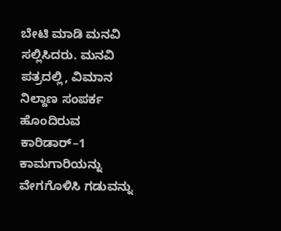ಬೇಟಿ ಮಾಡಿ ಮನವಿ ಸಲ್ಲಿಸಿದರು. ಮನವಿ ಪತ್ರದಲ್ಲಿ, ವಿಮಾನ ನಿಲ್ದಾಣ ಸಂಪರ್ಕ ಹೊಂದಿರುವ ಕಾರಿಡಾರ್–1 ಕಾಮಗಾರಿಯನ್ನು ವೇಗಗೊಳಿಸಿ ಗಡುವನ್ನು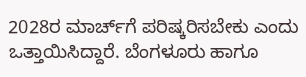2028ರ ಮಾರ್ಚ್‌ಗೆ ಪರಿಷ್ಕರಿಸಬೇಕು ಎಂದು ಒತ್ತಾಯಿಸಿದ್ದಾರೆ. ಬೆಂಗಳೂರು ಹಾಗೂ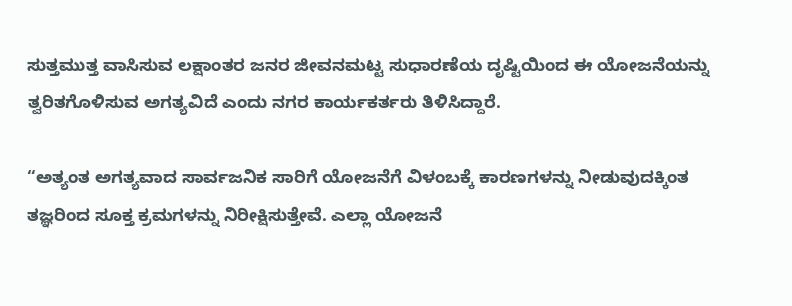ಸುತ್ತಮುತ್ತ ವಾಸಿಸುವ ಲಕ್ಷಾಂತರ ಜನರ ಜೀವನಮಟ್ಟ ಸುಧಾರಣೆಯ ದೃಷ್ಟಿಯಿಂದ ಈ ಯೋಜನೆಯನ್ನು ತ್ವರಿತಗೊಳಿಸುವ ಅಗತ್ಯವಿದೆ ಎಂದು ನಗರ ಕಾರ್ಯಕರ್ತರು ತಿಳಿಸಿದ್ದಾರೆ.

“ಅತ್ಯಂತ ಅಗತ್ಯವಾದ ಸಾರ್ವಜನಿಕ ಸಾರಿಗೆ ಯೋಜನೆಗೆ ವಿಳಂಬಕ್ಕೆ ಕಾರಣಗಳನ್ನು ನೀಡುವುದಕ್ಕಿಂತ ತಜ್ಞರಿಂದ ಸೂಕ್ತ ಕ್ರಮಗಳನ್ನು ನಿರೀಕ್ಷಿಸುತ್ತೇವೆ. ಎಲ್ಲಾ ಯೋಜನೆ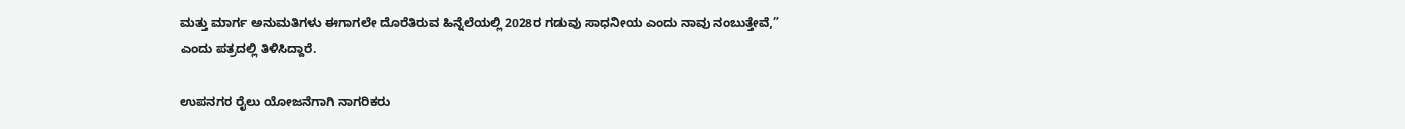ಮತ್ತು ಮಾರ್ಗ ಅನುಮತಿಗಳು ಈಗಾಗಲೇ ದೊರೆತಿರುವ ಹಿನ್ನೆಲೆಯಲ್ಲಿ 2028ರ ಗಡುವು ಸಾಧನೀಯ ಎಂದು ನಾವು ನಂಬುತ್ತೇವೆ,” ಎಂದು ಪತ್ರದಲ್ಲಿ ತಿಳಿಸಿದ್ದಾರೆ.

ಉಪನಗರ ರೈಲು ಯೋಜನೆಗಾಗಿ ನಾಗರಿಕರು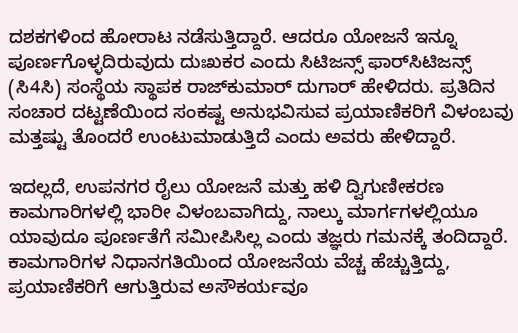ದಶಕಗಳಿಂದ ಹೋರಾಟ ನಡೆಸುತ್ತಿದ್ದಾರೆ. ಆದರೂ ಯೋಜನೆ ಇನ್ನೂ ಪೂರ್ಣಗೊಳ್ಳದಿರುವುದು ದುಃಖಕರ ಎಂದು ಸಿಟಿಜನ್ಸ್‌ ಫಾರ್‌ಸಿಟಿಜನ್ಸ್‌ (ಸಿ4ಸಿ) ಸಂಸ್ಥೆಯ ಸ್ಥಾಪಕ ರಾಜ್‌ಕುಮಾರ್ ದುಗಾರ್ ಹೇಳಿದರು. ಪ್ರತಿದಿನ ಸಂಚಾರ ದಟ್ಟಣೆಯಿಂದ ಸಂಕಷ್ಟ ಅನುಭವಿಸುವ ಪ್ರಯಾಣಿಕರಿಗೆ ವಿಳಂಬವು ಮತ್ತಷ್ಟು ತೊಂದರೆ ಉಂಟುಮಾಡುತ್ತಿದೆ ಎಂದು ಅವರು ಹೇಳಿದ್ದಾರೆ.

ಇದಲ್ಲದೆ, ಉಪನಗರ ರೈಲು ಯೋಜನೆ ಮತ್ತು ಹಳಿ ದ್ವಿಗುಣೀಕರಣ ಕಾಮಗಾರಿಗಳಲ್ಲಿ ಭಾರೀ ವಿಳಂಬವಾಗಿದ್ದು, ನಾಲ್ಕು ಮಾರ್ಗಗಳಲ್ಲಿಯೂ ಯಾವುದೂ ಪೂರ್ಣತೆಗೆ ಸಮೀಪಿಸಿಲ್ಲ ಎಂದು ತಜ್ಞರು ಗಮನಕ್ಕೆ ತಂದಿದ್ದಾರೆ. ಕಾಮಗಾರಿಗಳ ನಿಧಾನಗತಿಯಿಂದ ಯೋಜನೆಯ ವೆಚ್ಚ ಹೆಚ್ಚುತ್ತಿದ್ದು, ಪ್ರಯಾಣಿಕರಿಗೆ ಆಗುತ್ತಿರುವ ಅಸೌಕರ್ಯವೂ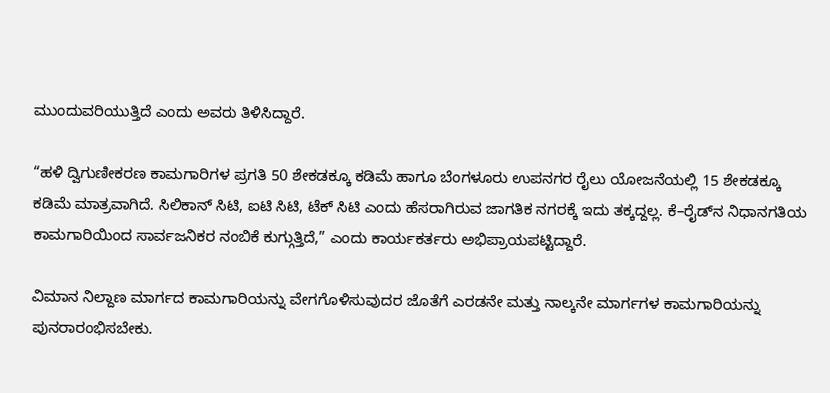ಮುಂದುವರಿಯುತ್ತಿದೆ ಎಂದು ಅವರು ತಿಳಿಸಿದ್ದಾರೆ.

“ಹಳಿ ದ್ವಿಗುಣೀಕರಣ ಕಾಮಗಾರಿಗಳ ಪ್ರಗತಿ 50 ಶೇಕಡಕ್ಕೂ ಕಡಿಮೆ ಹಾಗೂ ಬೆಂಗಳೂರು ಉಪನಗರ ರೈಲು ಯೋಜನೆಯಲ್ಲಿ 15 ಶೇಕಡಕ್ಕೂ ಕಡಿಮೆ ಮಾತ್ರವಾಗಿದೆ. ಸಿಲಿಕಾನ್ ಸಿಟಿ, ಐಟಿ ಸಿಟಿ, ಟೆಕ್ ಸಿಟಿ ಎಂದು ಹೆಸರಾಗಿರುವ ಜಾಗತಿಕ ನಗರಕ್ಕೆ ಇದು ತಕ್ಕದ್ದಲ್ಲ. ಕೆ–ರೈಡ್‌ನ ನಿಧಾನಗತಿಯ ಕಾಮಗಾರಿಯಿಂದ ಸಾರ್ವಜನಿಕರ ನಂಬಿಕೆ ಕುಗ್ಗುತ್ತಿದೆ,” ಎಂದು ಕಾರ್ಯಕರ್ತರು ಅಭಿಪ್ರಾಯಪಟ್ಟಿದ್ದಾರೆ.

ವಿಮಾನ ನಿಲ್ದಾಣ ಮಾರ್ಗದ ಕಾಮಗಾರಿಯನ್ನು ವೇಗಗೊಳಿಸುವುದರ ಜೊತೆಗೆ ಎರಡನೇ ಮತ್ತು ನಾಲ್ಕನೇ ಮಾರ್ಗಗಳ ಕಾಮಗಾರಿಯನ್ನು ಪುನರಾರಂಭಿಸಬೇಕು.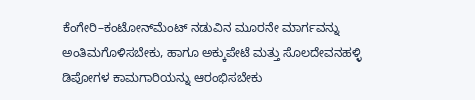ಕೆಂಗೇರಿ–ಕಂಟೋನ್‌ಮೆಂಟ್ ನಡುವಿನ ಮೂರನೇ ಮಾರ್ಗವನ್ನು ಅಂತಿಮಗೊಳಿಸಬೇಕು, ಹಾಗೂ ಅಕ್ಕುಪೇಟೆ ಮತ್ತು ಸೊಲದೇವನಹಳ್ಳಿ ಡಿಪೋಗಳ ಕಾಮಗಾರಿಯನ್ನು ಆರಂಭಿಸಬೇಕು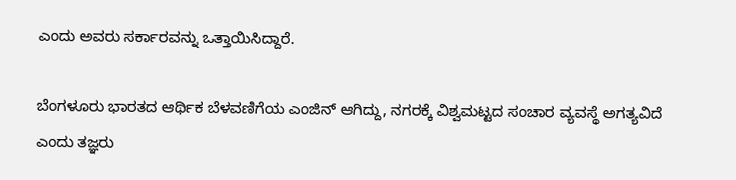ಎಂದು ಅವರು ಸರ್ಕಾರವನ್ನು ಒತ್ತಾಯಿಸಿದ್ದಾರೆ.

ಬೆಂಗಳೂರು ಭಾರತದ ಆರ್ಥಿಕ ಬೆಳವಣಿಗೆಯ ಎಂಜಿನ್ ಆಗಿದ್ದು, ನಗರಕ್ಕೆ ವಿಶ್ವಮಟ್ಟದ ಸಂಚಾರ ವ್ಯವಸ್ಥೆ ಅಗತ್ಯವಿದೆ ಎಂದು ತಜ್ಞರು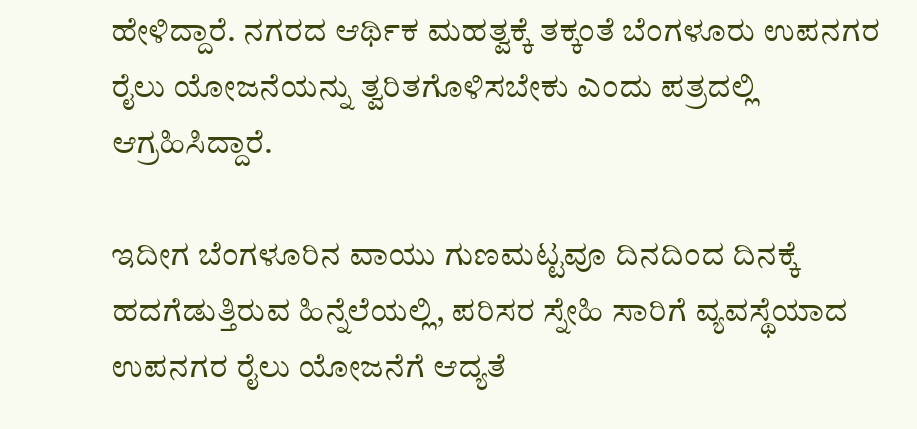ಹೇಳಿದ್ದಾರೆ. ನಗರದ ಆರ್ಥಿಕ ಮಹತ್ವಕ್ಕೆ ತಕ್ಕಂತೆ ಬೆಂಗಳೂರು ಉಪನಗರ ರೈಲು ಯೋಜನೆಯನ್ನು ತ್ವರಿತಗೊಳಿಸಬೇಕು ಎಂದು ಪತ್ರದಲ್ಲಿ ಆಗ್ರಹಿಸಿದ್ದಾರೆ.

ಇದೀಗ ಬೆಂಗಳೂರಿನ ವಾಯು ಗುಣಮಟ್ಟವೂ ದಿನದಿಂದ ದಿನಕ್ಕೆ ಹದಗೆಡುತ್ತಿರುವ ಹಿನ್ನೆಲೆಯಲ್ಲಿ, ಪರಿಸರ ಸ್ನೇಹಿ ಸಾರಿಗೆ ವ್ಯವಸ್ಥೆಯಾದ ಉಪನಗರ ರೈಲು ಯೋಜನೆಗೆ ಆದ್ಯತೆ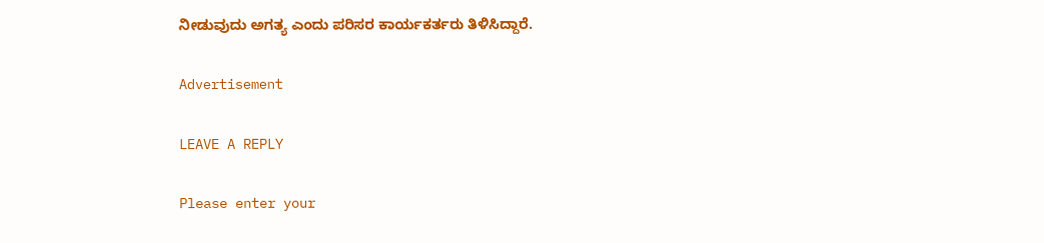ನೀಡುವುದು ಅಗತ್ಯ ಎಂದು ಪರಿಸರ ಕಾರ್ಯಕರ್ತರು ತಿಳಿಸಿದ್ದಾರೆ.

Advertisement

LEAVE A REPLY

Please enter your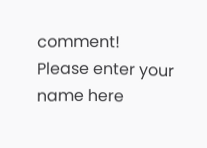comment!
Please enter your name here